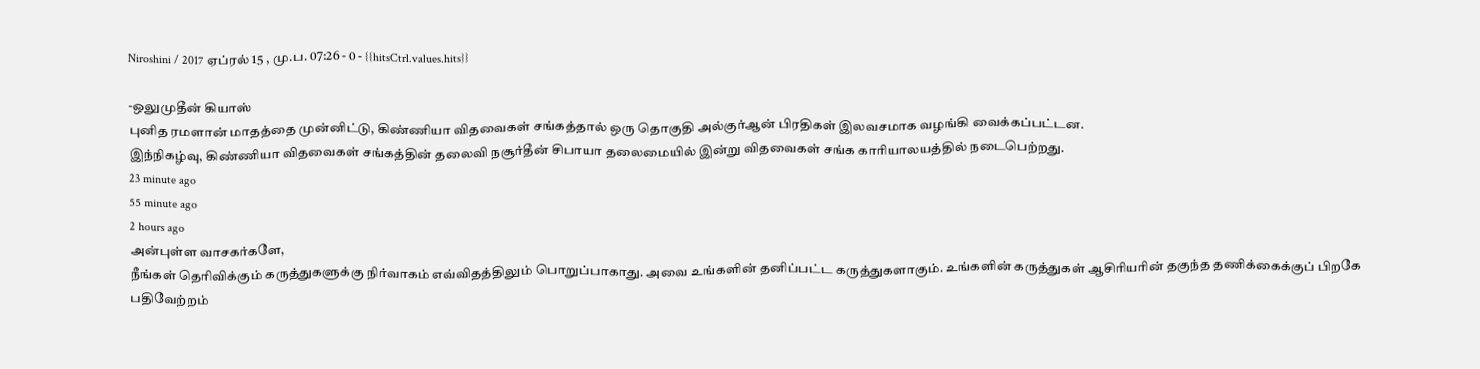Niroshini / 2017 ஏப்ரல் 15 , மு.ப. 07:26 - 0 - {{hitsCtrl.values.hits}}

-ஒலுமுதீன் கியாஸ்
புனித ரமளான் மாதத்தை முன்னிட்டு, கிண்ணியா விதவைகள் சங்கத்தால் ஒரு தொகுதி அல்குர்ஆன் பிரதிகள் இலவசமாக வழங்கி வைக்கப்பட்டன.
இந்நிகழ்வு, கிண்ணியா விதவைகள் சங்கத்தின் தலைவி நசூர்தீன் சிபாயா தலைமையில் இன்று விதவைகள் சங்க காரியாலயத்தில் நடைபெற்றது.
23 minute ago
55 minute ago
2 hours ago
அன்புள்ள வாசகர்களே,
நீங்கள் தெரிவிக்கும் கருத்துகளுக்கு நிர்வாகம் எவ்விதத்திலும் பொறுப்பாகாது. அவை உங்களின் தனிப்பட்ட கருத்துகளாகும். உங்களின் கருத்துகள் ஆசிரியரின் தகுந்த தணிக்கைக்குப் பிறகே பதிவேற்றம்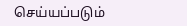செய்யப்படும்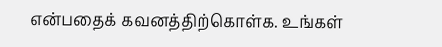என்பதைக் கவனத்திற்கொள்க. உங்கள்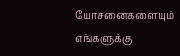யோசனைகளையும் எங்களுக்கு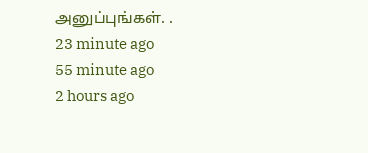அனுப்புங்கள். .
23 minute ago
55 minute ago
2 hours ago